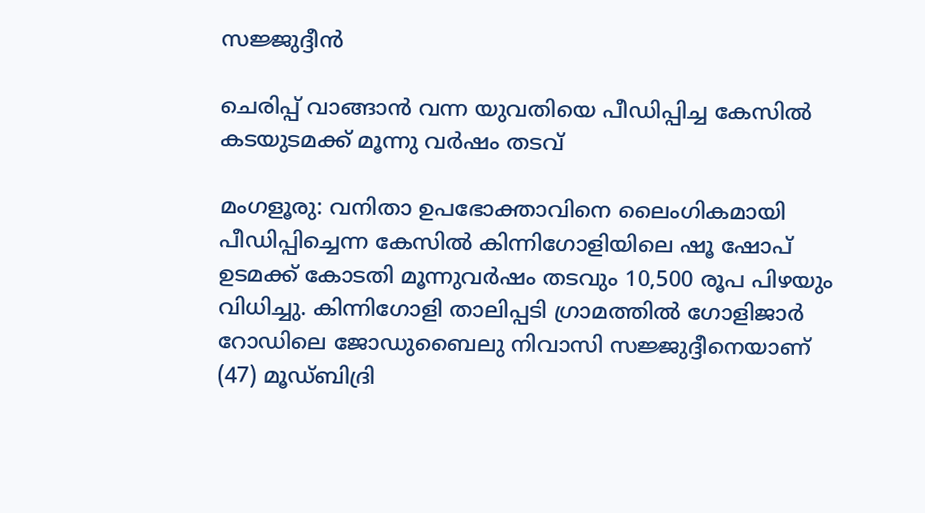സജ്ജുദ്ദീൻ

ചെരിപ്പ് വാങ്ങാൻ വന്ന യുവതിയെ പീഡിപ്പിച്ച കേസിൽ കടയുടമക്ക് മൂന്നു വർഷം തടവ്

മംഗളൂരു: വനിതാ ഉപഭോക്താവിനെ ലൈംഗികമായി പീഡിപ്പിച്ചെന്ന കേസിൽ കിന്നിഗോളിയിലെ ഷൂ ഷോപ് ഉടമക്ക് കോടതി മൂന്നുവർഷം തടവും 10,500 രൂപ പിഴയും വിധിച്ചു. കിന്നിഗോളി താലിപ്പടി ഗ്രാമത്തിൽ ഗോളിജാർ റോഡിലെ ജോഡുബൈലു നിവാസി സജ്ജുദ്ദീനെയാണ് (47) മൂഡ്ബിദ്രി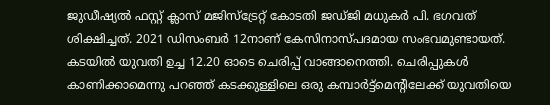ജുഡീഷ്യൽ ഫസ്റ്റ് ക്ലാസ് മജിസ്ട്രേറ്റ് കോടതി ജഡ്ജി മധുകർ പി. ഭഗവത് ശിക്ഷിച്ചത്. 2021 ഡിസംബർ 12നാണ് കേസിനാസ്പദമായ സംഭവമുണ്ടായത്. കടയിൽ യുവതി ഉച്ച 12.20 ഓടെ ചെരിപ്പ് വാങ്ങാനെത്തി. ചെരിപ്പുകൾ കാണിക്കാമെന്നു പറഞ്ഞ് കടക്കുള്ളിലെ ഒരു കമ്പാർട്ട്മെന്റിലേക്ക് യുവതിയെ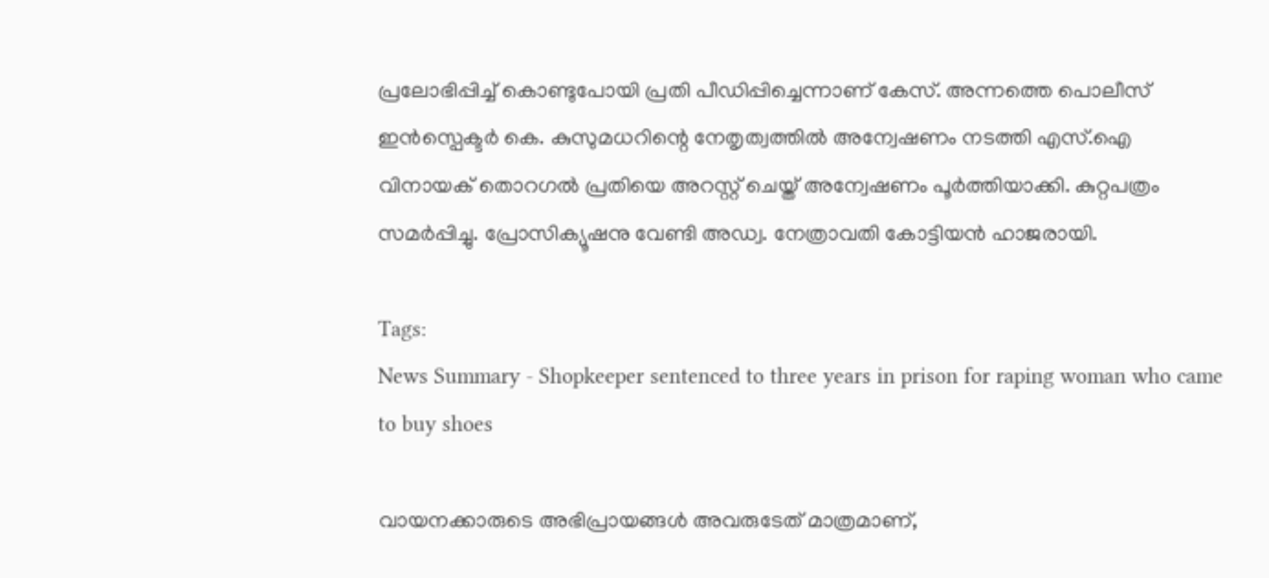പ്രലോഭിപ്പിച്ച് കൊണ്ടുപോയി പ്രതി പീഡിപ്പിച്ചെന്നാണ് കേസ്. അന്നത്തെ പൊലീസ് ഇൻസ്പെക്ടർ കെ. കുസുമധറിന്റെ നേതൃത്വത്തിൽ അന്വേഷണം നടത്തി എസ്.ഐ വിനായക് തൊറഗൽ പ്രതിയെ അറസ്റ്റ് ചെയ്ത് അന്വേഷണം പൂർത്തിയാക്കി. കുറ്റപത്രം സമർപ്പിച്ചു. പ്രോസിക്യൂഷനു വേണ്ടി അഡ്വ. നേത്രാവതി കോട്ടിയൻ ഹാജരായി.

Tags:
News Summary - Shopkeeper sentenced to three years in prison for raping woman who came to buy shoes

വായനക്കാരുടെ അഭിപ്രായങ്ങള്‍ അവരുടേത് മാത്രമാണ്,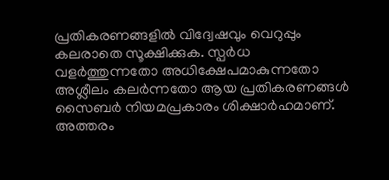പ്രതികരണങ്ങളിൽ വിദ്വേഷവും വെറുപ്പും കലരാതെ സൂക്ഷിക്കുക. സ്പർധ വളർത്തുന്നതോ അധിക്ഷേപമാകുന്നതോ അശ്ലീലം കലർന്നതോ ആയ പ്രതികരണങ്ങൾ സൈബർ നിയമപ്രകാരം ശിക്ഷാർഹമാണ്. അത്തരം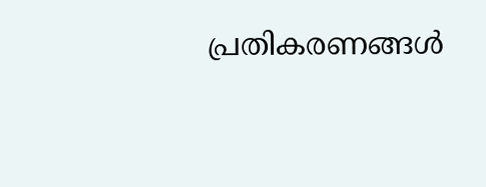പ്രതികരണങ്ങൾ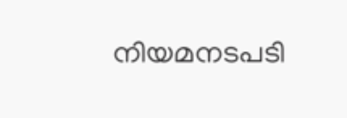നിയമനടപടി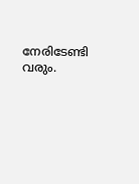നേരിടേണ്ടി വരും.